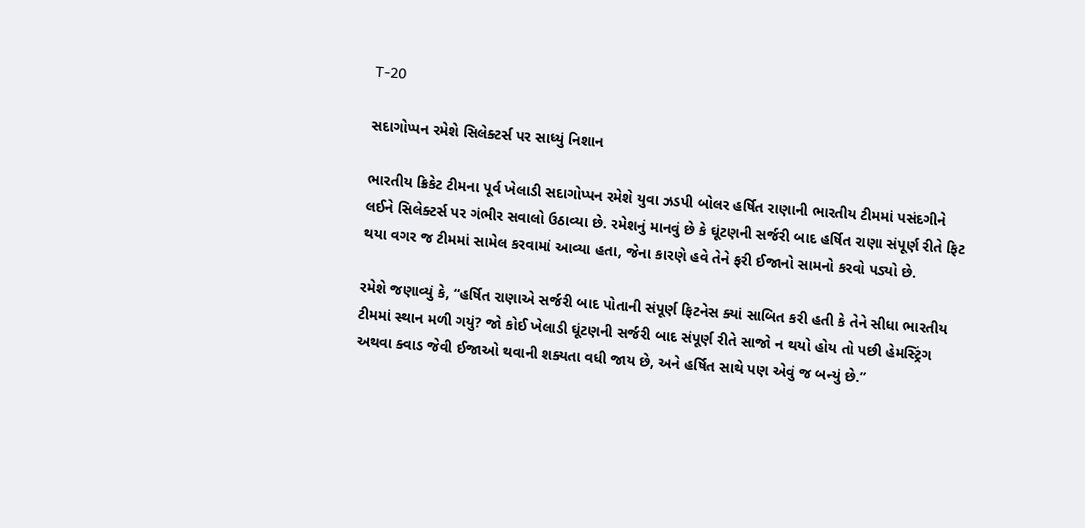T-20

સદાગોપ્પન રમેશે સિલેક્ટર્સ પર સાધ્યું નિશાન

ભારતીય ક્રિકેટ ટીમના પૂર્વ ખેલાડી સદાગોપ્પન રમેશે યુવા ઝડપી બોલર હર્ષિત રાણાની ભારતીય ટીમમાં પસંદગીને લઈને સિલેક્ટર્સ પર ગંભીર સવાલો ઉઠાવ્યા છે. રમેશનું માનવું છે કે ઘૂંટણની સર્જરી બાદ હર્ષિત રાણા સંપૂર્ણ રીતે ફિટ થયા વગર જ ટીમમાં સામેલ કરવામાં આવ્યા હતા, જેના કારણે હવે તેને ફરી ઈજાનો સામનો કરવો પડ્યો છે.

રમેશે જણાવ્યું કે, “હર્ષિત રાણાએ સર્જરી બાદ પોતાની સંપૂર્ણ ફિટનેસ ક્યાં સાબિત કરી હતી કે તેને સીધા ભારતીય ટીમમાં સ્થાન મળી ગયું? જો કોઈ ખેલાડી ઘૂંટણની સર્જરી બાદ સંપૂર્ણ રીતે સાજો ન થયો હોય તો પછી હેમસ્ટ્રિંગ અથવા ક્વાડ જેવી ઈજાઓ થવાની શક્યતા વધી જાય છે, અને હર્ષિત સાથે પણ એવું જ બન્યું છે.”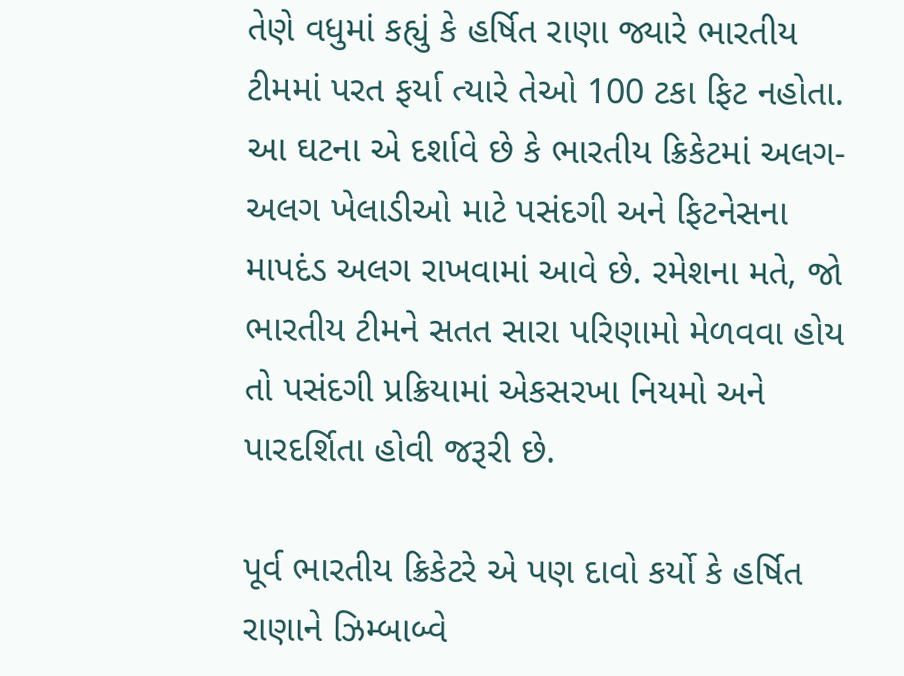તેણે વધુમાં કહ્યું કે હર્ષિત રાણા જ્યારે ભારતીય ટીમમાં પરત ફર્યા ત્યારે તેઓ 100 ટકા ફિટ નહોતા. આ ઘટના એ દર્શાવે છે કે ભારતીય ક્રિકેટમાં અલગ-અલગ ખેલાડીઓ માટે પસંદગી અને ફિટનેસના માપદંડ અલગ રાખવામાં આવે છે. રમેશના મતે, જો ભારતીય ટીમને સતત સારા પરિણામો મેળવવા હોય તો પસંદગી પ્રક્રિયામાં એકસરખા નિયમો અને પારદર્શિતા હોવી જરૂરી છે.

પૂર્વ ભારતીય ક્રિકેટરે એ પણ દાવો કર્યો કે હર્ષિત રાણાને ઝિમ્બાબ્વે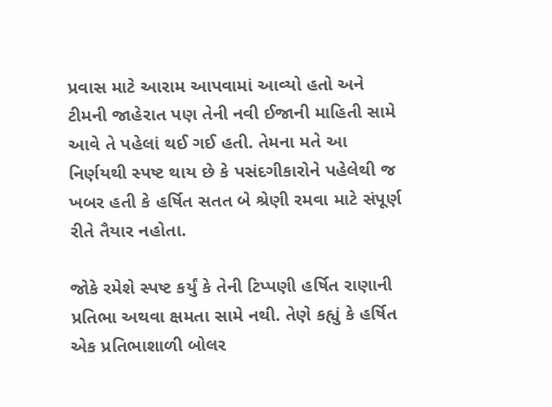પ્રવાસ માટે આરામ આપવામાં આવ્યો હતો અને ટીમની જાહેરાત પણ તેની નવી ઈજાની માહિતી સામે આવે તે પહેલાં થઈ ગઈ હતી. તેમના મતે આ નિર્ણયથી સ્પષ્ટ થાય છે કે પસંદગીકારોને પહેલેથી જ ખબર હતી કે હર્ષિત સતત બે શ્રેણી રમવા માટે સંપૂર્ણ રીતે તૈયાર નહોતા.

જોકે રમેશે સ્પષ્ટ કર્યું કે તેની ટિપ્પણી હર્ષિત રાણાની પ્રતિભા અથવા ક્ષમતા સામે નથી. તેણે કહ્યું કે હર્ષિત એક પ્રતિભાશાળી બોલર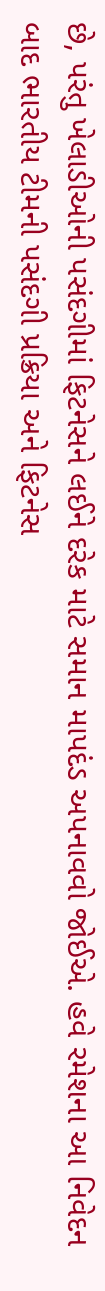છે, પરંતુ ખેલાડીઓની પસંદગીમાં ફિટનેસને લઈને દરેક માટે સમાન માપદંડ અપનાવવો જોઈએ. હવે રમેશના આ નિવેદન બાદ ભારતીય ટીમની પસંદગી પ્રક્રિયા અને ફિટનેસ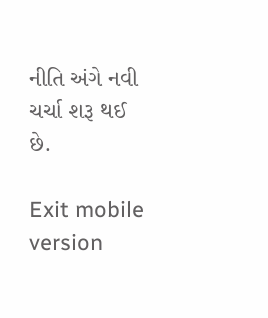નીતિ અંગે નવી ચર્ચા શરૂ થઈ છે.

Exit mobile version